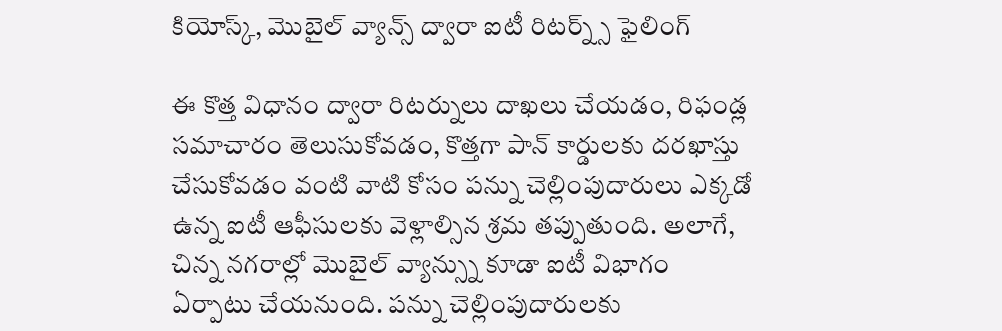కియోస్క్, మొబైల్ వ్యాన్స్ ద్వారా ఐటీ రిటర్న్స్ ఫైలింగ్

ఈ కొత్త విధానం ద్వారా రిటర్నులు దాఖలు చేయడం, రిఫండ్ల సమాచారం తెలుసుకోవడం, కొత్తగా పాన్ కార్డులకు దరఖాస్తు చేసుకోవడం వంటి వాటి కోసం పన్ను చెల్లింపుదారులు ఎక్కడో ఉన్న ఐటీ ఆఫీసులకు వెళ్లాల్సిన శ్రమ తప్పుతుంది. అలాగే, చిన్న నగరాల్లో మొబైల్ వ్యాన్స్ను కూడా ఐటీ విభాగం ఏర్పాటు చేయనుంది. పన్ను చెల్లింపుదారులకు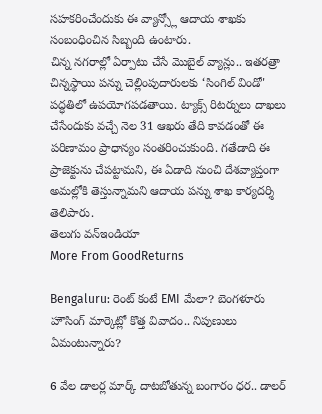సహకరించేందుకు ఈ వ్యాన్స్లో ఆదాయ శాఖకు సంబంధించిన సిబ్బంది ఉంటారు.
చిన్న నగరాల్లో ఏర్పాటు చేసే మొబైల్ వ్యాన్లు.. ఇతరత్రా చిన్నస్థాయి పన్ను చెల్లింపుదారులకు ‘సింగిల్ విండో' పద్ధతిలో ఉపయోగపడతాయి. ట్యాక్స్ రిటర్నులు దాఖలు చేసేందుకు వచ్చే నెల 31 ఆఖరు తేది కావడంతో ఈ పరిణామం ప్రాధాన్యం సంతరించుకుంది. గతేడాది ఈ ప్రాజెక్టును చేపట్టామని, ఈ ఏడాది నుంచి దేశవ్యాప్తంగా అమల్లోకి తెస్తున్నామని ఆదాయ పన్ను శాఖ కార్యదర్శి తెలిపారు.
తెలుగు వన్ఇండియా
More From GoodReturns

Bengaluru: రెంట్ కంటే EMI మేలా? బెంగళూరు హౌసింగ్ మార్కెట్లో కొత్త వివాదం.. నిపుణులు ఏమంటున్నారు?

6 వేల డాలర్ల మార్క్ దాటబోతున్న బంగారం ధర.. డాలర్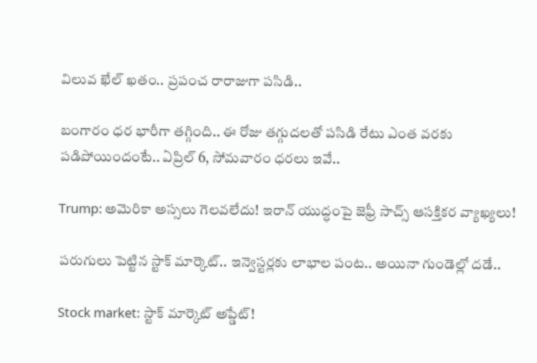విలువ ఖేల్ ఖతం.. ప్రపంచ రారాజుగా పసిడి..

బంగారం ధర భారీగా తగ్గింది.. ఈ రోజు తగ్గుదలతో పసిడి రేటు ఎంత వరకు పడిపోయిందంటే.. ఏప్రిల్ 6, సోమవారం ధరలు ఇవే..

Trump: అమెరికా అస్సలు గెలవలేదు! ఇరాన్ యుద్ధంపై జెఫ్రీ సాచ్స్ ఆసక్తికర వ్యాఖ్యలు!

పరుగులు పెట్టిన స్టాక్ మార్కెట్.. ఇన్వెస్టర్లకు లాభాల పంట.. అయినా గుండెల్లో దడే..

Stock market: స్టాక్ మార్కెట్ అప్డేట్!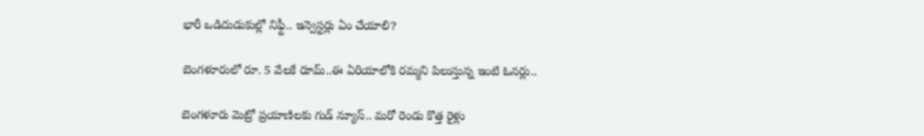భారీ ఒడిదుడుకుల్లో నిఫ్టీ.. ఇన్వెస్టర్లు ఏం చేయాలి?

బెంగళూరులో రూ. 5 వేలకే రూమ్..ఈ ఏరియాలోకి రమ్మని పిలుస్తున్న ఇంటి ఓనర్లు..

బెంగళూరు మెట్రో ప్రయాణిలకు గుడ్ న్యూస్.. మరో రెండు కొత్త రైళ్లు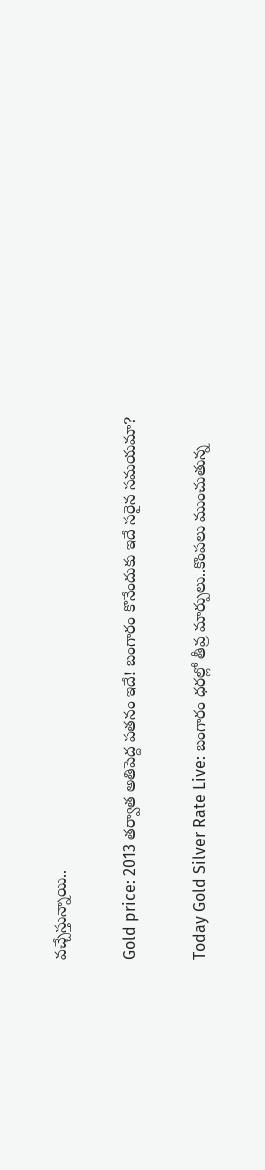వచ్చేస్తున్నాయి..

Gold price: 2013 తర్వాత అతిపెద్ద పతనం ఇదే! బంగారం కొనేందుకు ఇదే సరైన సమయమా?

Today Gold Silver Rate Live: బంగారం ధరల్లో తీవ్ర మార్పులు..కొంపలు ముంచుతున్న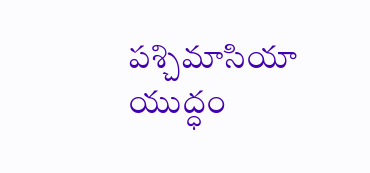పశ్చిమాసియా యుద్ధం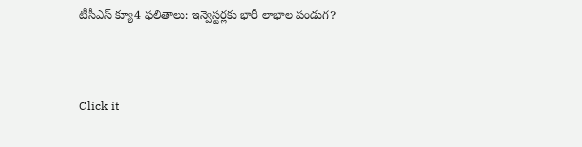టీసీఎస్ క్యూ4 ఫలితాలు: ఇన్వెస్టర్లకు భారీ లాభాల పండుగ?



Click it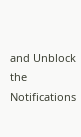and Unblock the Notifications